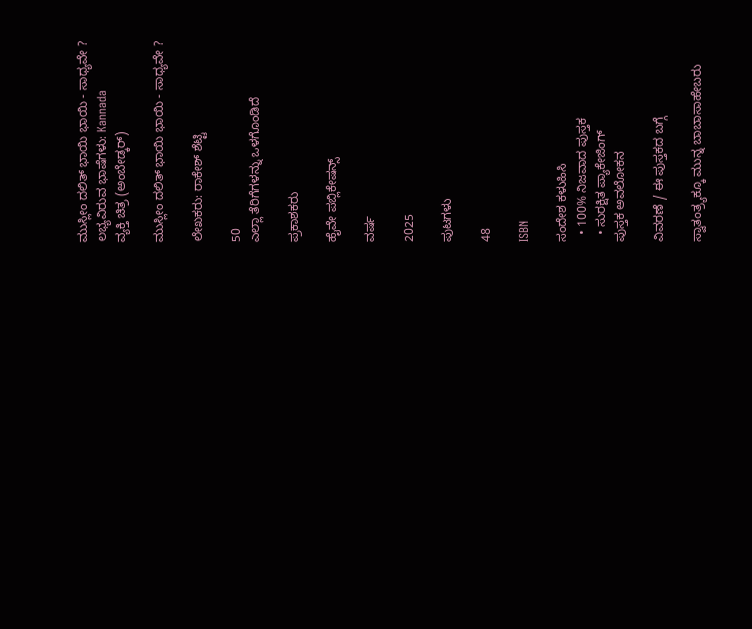ಮುಸ್ಲೀಂ ದಲಿತ್ ಭಾಯಿ ಭಾಯಿ - ಸಾಧ್ಯವೇ ?
ಲಭ್ಯವಿರುವ ಭಾಷೆಗಳು: Kannada
ವ್ಯಕ್ತಿ ಚಿತ್ರ (ಅಂಬೇಡ್ಕರ್)

ಮುಸ್ಲೀಂ ದಲಿತ್ ಭಾಯಿ ಭಾಯಿ - ಸಾಧ್ಯವೇ ?

ಲೇಖಕರು: ರಾಕೇಶ್ ಶೆಟ್ಟಿ

50
ಎಲ್ಲಾ ತೆರಿಗೆಗಳನ್ನು ಒಳಗೊಂಡಿದೆ

ಪ್ರಕಾಶಕರು

ಹೈವೇ ಪಬ್ಲಿಕೇಷನ್ಸ್

ವರ್ಷ

2025

ಪುಟಗಳು

48

ISBN

ಸಂದೇಶ ಕಳುಹಿಸಿ
  • 100% ನಿಜವಾದ ಪುಸ್ತಕ
  • ಸುರಕ್ಷಿತ ಪ್ಯಾಕೇಜಿಂಗ್
ಪುಸ್ತಕ ಅವಲೋಕನ

ವಿವರಣೆ / ಈ ಪುಸ್ತಕದ ಬಗ್ಗೆ

ಸ್ವಾತಂತ್ರ್ಯಕ್ಕೂ ಮುನ್ನ ಬಾಬಾಸಾಹೇಬರು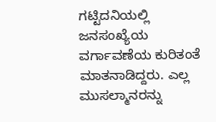ಗಟ್ಟಿದನಿಯಲ್ಲಿ ಜನಸಂಖ್ಯೆಯ ವರ್ಗಾವಣೆಯ ಕುರಿತಂತೆ ಮಾತನಾಡಿದ್ದರು. ಎಲ್ಲ ಮುಸಲ್ಮಾನರನ್ನು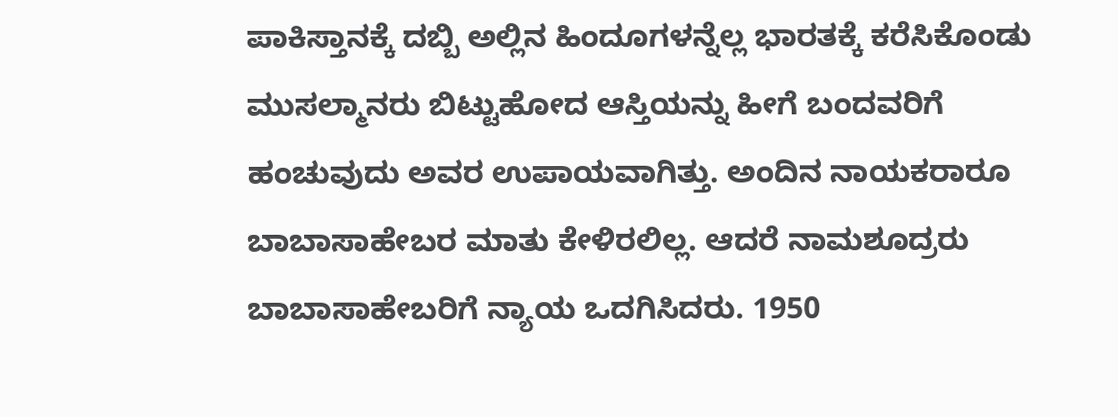ಪಾಕಿಸ್ತಾನಕ್ಕೆ ದಬ್ಬಿ ಅಲ್ಲಿನ ಹಿಂದೂಗಳನ್ನೆಲ್ಲ ಭಾರತಕ್ಕೆ ಕರೆಸಿಕೊಂಡು ಮುಸಲ್ಮಾನರು ಬಿಟ್ಟುಹೋದ ಆಸ್ತಿಯನ್ನು ಹೀಗೆ ಬಂದವರಿಗೆ ಹಂಚುವುದು ಅವರ ಉಪಾಯವಾಗಿತ್ತು. ಅಂದಿನ ನಾಯಕರಾರೂ ಬಾಬಾಸಾಹೇಬರ ಮಾತು ಕೇಳಿರಲಿಲ್ಲ. ಆದರೆ ನಾಮಶೂದ್ರರು ಬಾಬಾಸಾಹೇಬರಿಗೆ ನ್ಯಾಯ ಒದಗಿಸಿದರು. 1950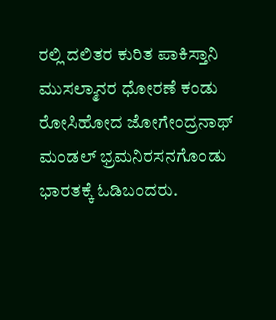ರಲ್ಲಿ ದಲಿತರ ಕುರಿತ ಪಾಕಿಸ್ತಾನಿ ಮುಸಲ್ಮಾನರ ಧೋರಣೆ ಕಂಡು ರೋಸಿಹೋದ ಜೋಗೇಂದ್ರನಾಥ್ ಮಂಡಲ್ ಭ್ರಮನಿರಸನಗೊಂಡು ಭಾರತಕ್ಕೆ ಓಡಿಬಂದರು.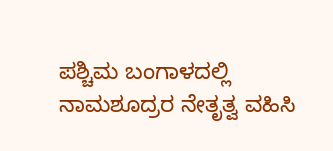ಪಶ್ಚಿಮ ಬಂಗಾಳದಲ್ಲಿ ನಾಮಶೂದ್ರರ ನೇತೃತ್ವ ವಹಿಸಿ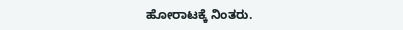ಹೋರಾಟಕ್ಕೆ ನಿಂತರು.